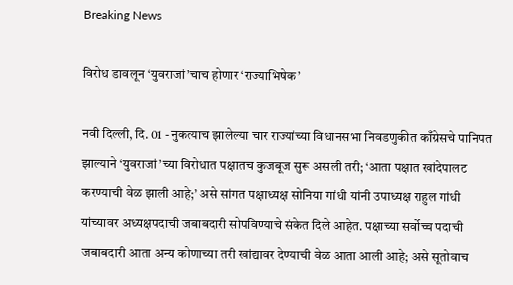Breaking News

विरोध डावलून ‘युवराजां’चाच होणार ‘राज्याभिषेक’

नवी दिल्ली, दि. 01 - नुकत्याच झालेल्या चार राज्यांच्या विधानसभा निवडणुकीत काँग्रेसचे पानिपत झाल्याने ‘युवराजां’च्या विरोधात पक्षातच कुजबूज सुरू असली तरी; ‘आता पक्षात खांदेपालट करण्याची वेळ झाली आहे;’ असे सांगत पक्षाध्यक्ष सोनिया गांधी यांनी उपाध्यक्ष राहुल गांधी यांच्यावर अध्यक्षपदाची जबाबदारी सोपविण्याचे संकेत दिले आहेत. पक्षाच्या सर्वोच्च पदाची जबाबदारी आता अन्य कोणाच्या तरी खांद्यावर देण्याची वेळ आता आली आहे; असे सूतोवाच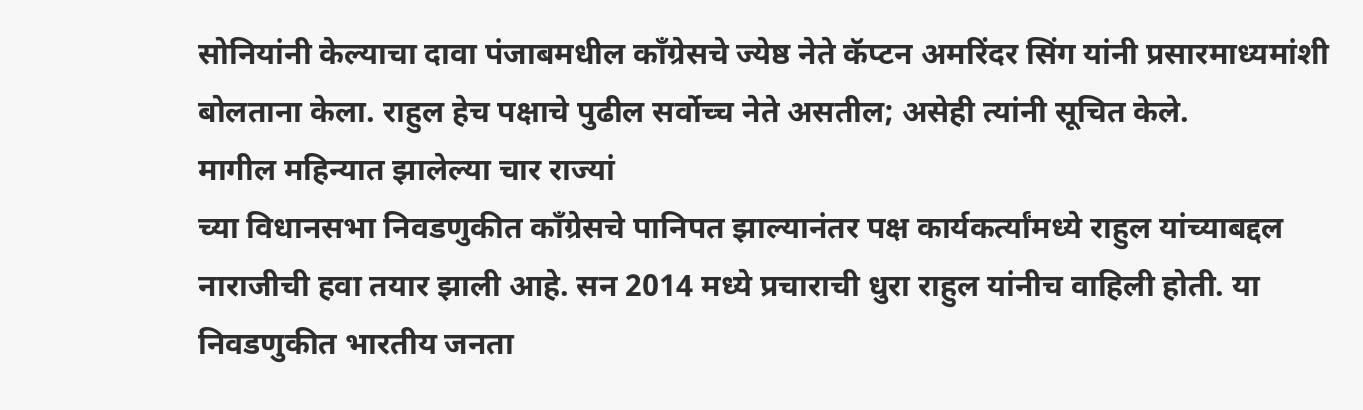सोनियांनी केल्याचा दावा पंजाबमधील काँग्रेसचे ज्येष्ठ नेते कॅप्टन अमरिंदर सिंग यांनी प्रसारमाध्यमांशी बोलताना केला. राहुल हेच पक्षाचे पुढील सर्वोच्च नेते असतील; असेही त्यांनी सूचित केले.
मागील महिन्यात झालेल्या चार राज्यां
च्या विधानसभा निवडणुकीत काँग्रेसचे पानिपत झाल्यानंतर पक्ष कार्यकर्त्यांमध्ये राहुल यांच्याबद्दल नाराजीची हवा तयार झाली आहे. सन 2014 मध्ये प्रचाराची धुरा राहुल यांनीच वाहिली होती. या निवडणुकीत भारतीय जनता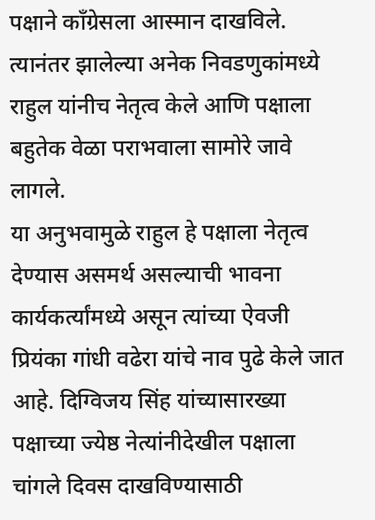पक्षाने काँग्रेसला आस्मान दाखविले. त्यानंतर झालेल्या अनेक निवडणुकांमध्ये राहुल यांनीच नेतृत्व केले आणि पक्षाला बहुतेक वेळा पराभवाला सामोरे जावे लागले.
या अनुभवामुळे राहुल हे पक्षाला नेतृत्व देण्यास असमर्थ असल्याची भावना कार्यकर्त्यांमध्ये असून त्यांच्या ऐवजी प्रियंका गांधी वढेरा यांचे नाव पुढे केले जात आहे. दिग्विजय सिंह यांच्यासारख्या पक्षाच्या ज्येष्ठ नेत्यांनीदेखील पक्षाला चांगले दिवस दाखविण्यासाठी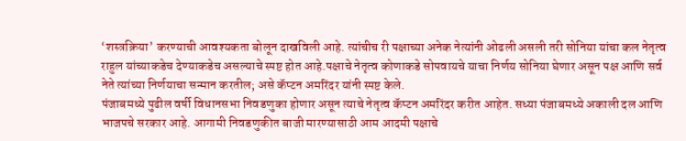‘शस्त्रक्रिया’ करण्याची आवश्यकता बोलून दाखविली आहे. त्यांचीच री पक्षाच्या अनेक नेत्यांनी ओढली असली तरी सोनिया यांचा कल नेतृत्व राहुल यांच्याकडेच देण्याकडेच असल्याचे स्पष्ट होत आहे.पक्षाचे नेतृत्व कोणाकडे सोपवायचे याचा निर्णय सोनिया घेणार असून पक्ष आणि सर्व नेते त्यांच्या निर्णयाचा सन्मान करतील; असे कॅप्टन अमरिंदर यांनी स्पष्ट केले.
पंजाबमध्ये पुढील वर्षी विधानसभा निवडणुका होणार असून त्याचे नेतृत्व कॅप्टन अमरिंदर करीत आहेत. सध्या पंजाबमध्ये अकाली दल आणि भाजपचे सरकार आहे. आगामी निवडणुकीत बाजी मारण्यासाठी आम आदमी पक्षाचे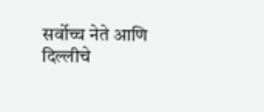सर्वोच्च नेते आणि दिल्लीचे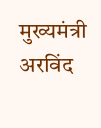मुख्यमंत्री अरविंद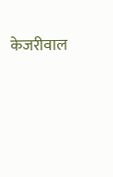केजरीवाल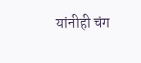यांनीही चंग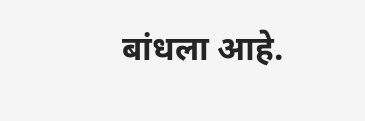बांधला आहे.